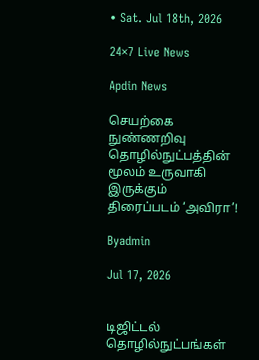• Sat. Jul 18th, 2026

24×7 Live News

Apdin News

செயற்கை நுண்ணறிவு தொழில்நுட்பத்தின் மூலம் உருவாகி இருக்கும் திரைப்படம் ‘அவிரா’!

Byadmin

Jul 17, 2026


டிஜிட்டல் தொழில்நுட்பங்கள்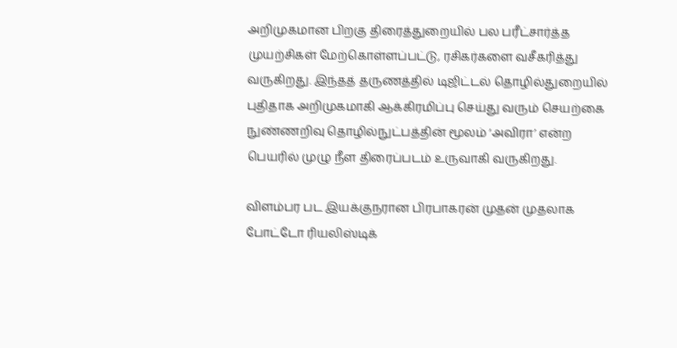அறிமுகமான பிறகு திரைத்துறையில் பல பரீட்சார்த்த முயற்சிகள் மேற்கொள்ளப்பட்டு, ரசிகர்களை வசீகரித்து வருகிறது. இந்தத் தருணத்தில் டிஜிட்டல் தொழில்துறையில் புதிதாக அறிமுகமாகி ஆக்கிரமிப்பு செய்து வரும் செயற்கை நுண்ணறிவு தொழில்நுட்பத்தின் மூலம் ‘அவிரா’ என்ற பெயரில் முழு நீள திரைப்படம் உருவாகி வருகிறது.

விளம்பர பட இயக்குநரான பிரபாகரன் முதன் முதலாக போட்டோ ரியலிஸ்டிக்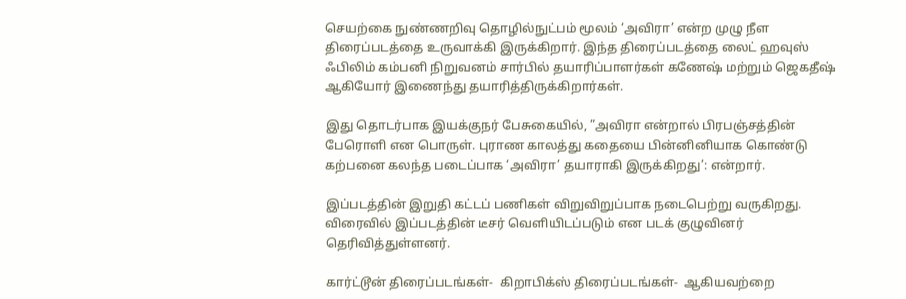செயற்கை நுண்ணறிவு தொழில்நுட்பம் மூலம் ‘அவிரா’ என்ற முழு நீள திரைப்படத்தை உருவாக்கி இருக்கிறார். இந்த திரைப்படத்தை லைட் ஹவுஸ் ஃபிலிம் கம்பனி நிறுவனம் சார்பில் தயாரிப்பாளர்கள் கணேஷ் மற்றும் ஜெகதீஷ் ஆகியோர் இணைந்து தயாரித்திருக்கிறார்கள்.

இது தொடர்பாக இயக்குநர் பேசுகையில், ”அவிரா என்றால் பிரபஞ்சத்தின் பேரொளி என பொருள். புராண காலத்து கதையை பின்னினியாக கொண்டு கற்பனை கலந்த படைப்பாக ‘அவிரா’ தயாராகி இருக்கிறது’: என்றார்.

இப்படத்தின் இறுதி கட்டப் பணிகள் விறுவிறுப்பாக நடைபெற்று வருகிறது. விரைவில் இப்படத்தின் டீசர் வெளியிடப்படும் என படக் குழுவினர் தெரிவித்துள்ளனர்.

கார்ட்டூன் திரைப்படங்கள்-  கிறாபிக்ஸ் திரைப்படங்கள்-  ஆகியவற்றை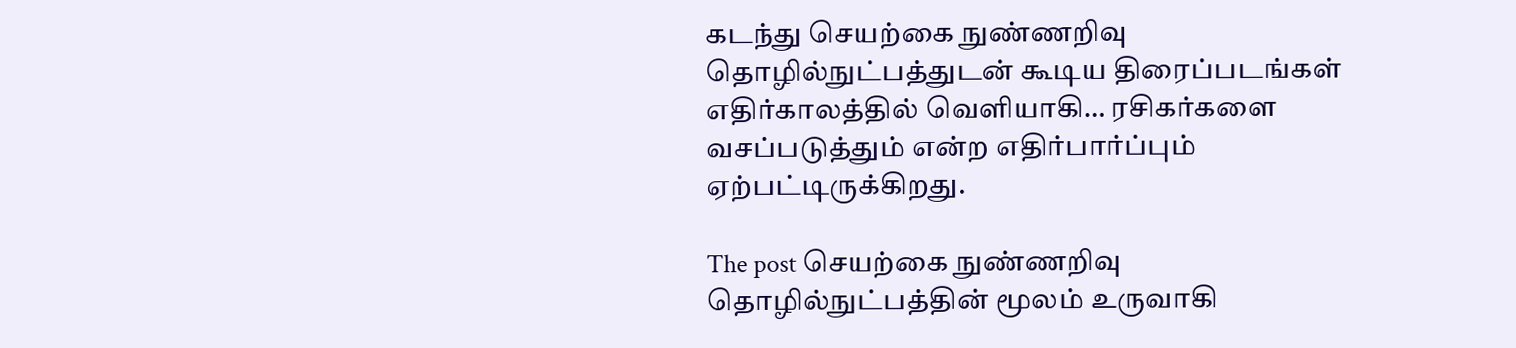கடந்து செயற்கை நுண்ணறிவு தொழில்நுட்பத்துடன் கூடிய திரைப்படங்கள் எதிர்காலத்தில் வெளியாகி… ரசிகர்களை வசப்படுத்தும் என்ற எதிர்பார்ப்பும் ஏற்பட்டிருக்கிறது.

The post செயற்கை நுண்ணறிவு தொழில்நுட்பத்தின் மூலம் உருவாகி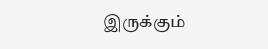இருக்கும்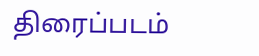திரைப்படம்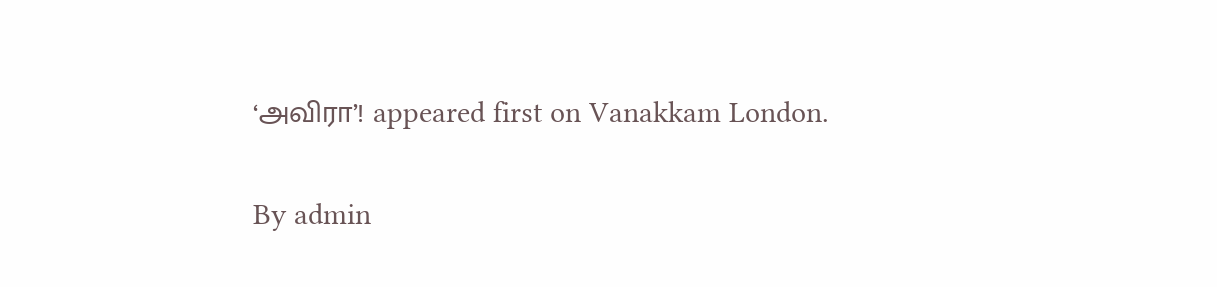‘அவிரா’! appeared first on Vanakkam London.

By admin